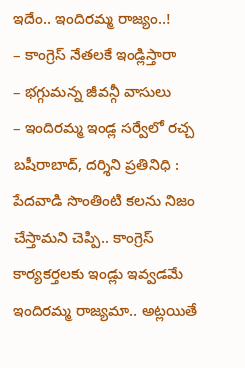ఇదేం.. ఇందిరమ్మ రాజ్యం..!
– కాంగ్రెస్ నేతలకే ఇండ్లిస్తారా
– భగ్గుమన్న జీవన్గీ వాసులు
– ఇందిరమ్మ ఇండ్ల సర్వేలో రచ్చ
బషీరాబాద్, దర్శిని ప్రతినిధి : పేదవాడి సొంతింటి కలను నిజం చేస్తామని చెప్పి.. కాంగ్రెస్ కార్యకర్తలకు ఇండ్లు ఇవ్వడమే ఇందిరమ్మ రాజ్యమా.. అట్లయితే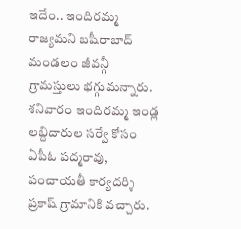ఇదేం.. ఇందిరమ్మ రాజ్యమని బషీరాబాద్ మండలం జీవన్గీ గ్రామస్తులు భగ్గుమన్నారు. శనివారం ఇందిరమ్మ ఇండ్ల లబ్దిదారుల సర్వే కోసం ఏపీఓ పద్మరావు, పంచాయతీ కార్యదర్శి ప్రకాష్ గ్రామానికి వచ్చారు.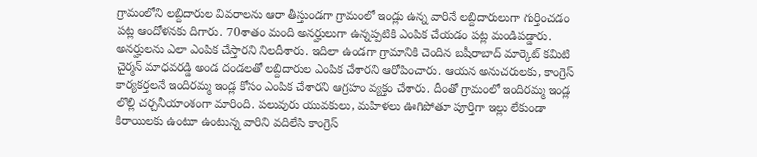గ్రామంలోని లబ్దిదారుల వివరాలను ఆరా తీస్తుండగా గ్రామంలో ఇండ్లు ఉన్న వారినే లబ్దిదారులుగా గుర్తించడం పట్ల ఆందోళనకు దిగారు. 70శాతం మంది అనర్హులుగా ఉన్నప్పటికి ఎంపిక చేయడం పట్ల మండిపడ్డారు. అనర్హులను ఎలా ఎంపిక చేస్తారని నిలదీశారు. ఇదిలా ఉండగా గ్రామానికి చెందిన బషీరాబాద్ మార్కెట్ కమిటి చైర్మన్ మాధవరడ్డి అండ దండలతో లబ్దిదారుల ఎంపిక చేశారని ఆరోపించారు. ఆయన అనుచరులకు, కాంగ్రెస్ కార్యకర్తలనే ఇందిరమ్మ ఇండ్ల కోసం ఎంపిక చేశారని ఆగ్రహం వ్యక్తం చేశారు. దీంతో గ్రామంలో ఇందిరమ్మ ఇండ్ల లొల్లి చర్చనీయాంశంగా మారింది. పలువురు యువకులు, మహిళలు ఊగిపోతూ పూర్తిగా ఇల్లు లేకుండా కిరాయిలకు ఉంటూ ఉంటున్న వారిని వదిలేసి కాంగ్రెస్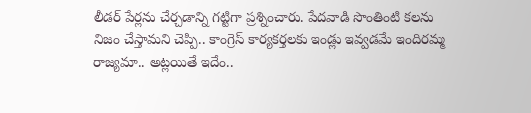లీడర్ పేర్లను చేర్చడాన్ని గట్టిగా ప్రశ్నించారు. పేదవాడి సొంతింటి కలను నిజం చేస్తామని చెప్పి.. కాంగ్రెస్ కార్యకర్తలకు ఇండ్లు ఇవ్వడమే ఇందిరమ్మ రాజ్యమా.. అట్లయితే ఇదేం..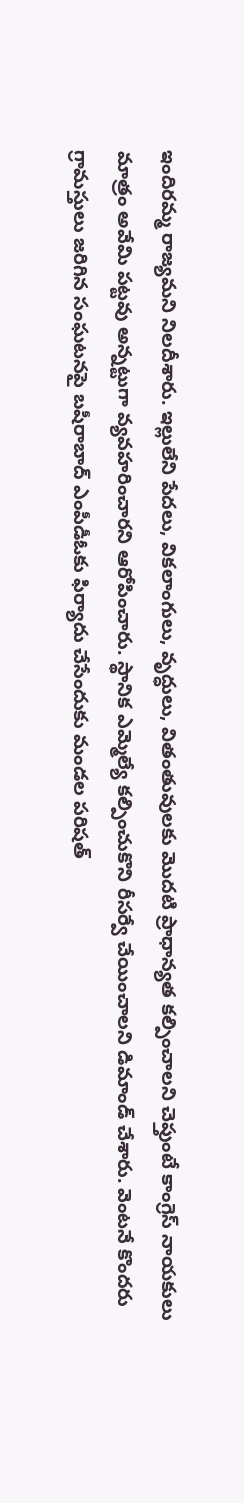ఇందిరమ్మ రాజ్యమని నిలదీశారు. ఇల్లులేని పేదలు, వికలాంగులు, వృద్ధులు, వితంతువులకు మొదటి ప్రాధాన్యత కల్పించాలని చెప్తుంటే కాంగ్రెస్ నాయకులు మాత్రం అవేమి పట్టవు అన్నట్టుగా వ్యవహరించారని ఆరోపించారు. స్థానిక ఎమ్మెల్యే కల్పించుకొని రీసర్వే చేయించాలని డిమాండ్ చేశారు. వెంటనే కొందరు గ్రామస్తులు జరిగిన సంఘటనపై బషీరాబాద్ ఎంపీడీఓకు ఫిర్యాదు చేసేందుకు మండల పరిషత్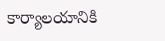కార్యాలయానికి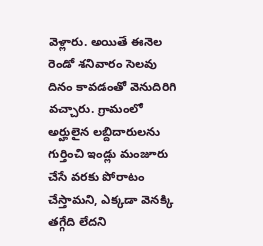వెళ్లారు. అయితే ఈనెల రెండో శనివారం సెలవు దినం కావడంతో వెనుదిరిగి వచ్చారు. గ్రామంలో అర్హులైన లబ్దిదారులను గుర్తించి ఇండ్లు మంజూరు చేసే వరకు పోరాటం చేస్తామని, ఎక్కడా వెనక్కి తగ్గేది లేదని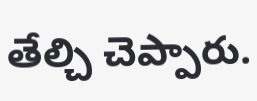తేల్చి చెప్పారు.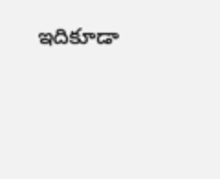ఇదికూడా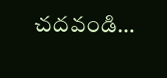చదవండి…